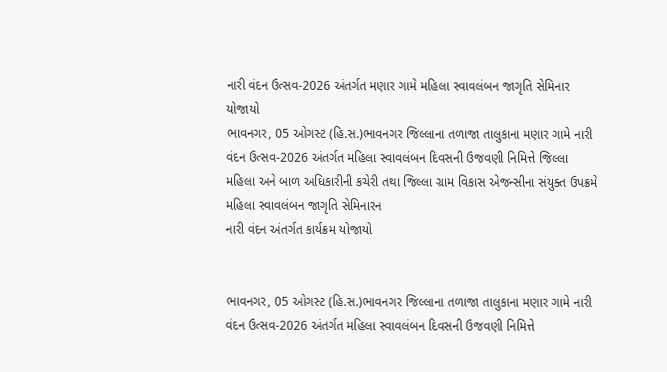નારી વંદન ઉત્સવ-2026 અંતર્ગત મણાર ગામે મહિલા સ્વાવલંબન જાગૃતિ સેમિનાર યોજાયો
ભાવનગર, 05 ઓગસ્ટ (હિ.સ.)ભાવનગર જિલ્લાના તળાજા તાલુકાના મણાર ગામે નારી વંદન ઉત્સવ-2026 અંતર્ગત મહિલા સ્વાવલંબન દિવસની ઉજવણી નિમિત્તે જિલ્લા મહિલા અને બાળ અધિકારીની કચેરી તથા જિલ્લા ગ્રામ વિકાસ એજન્સીના સંયુક્ત ઉપક્રમે મહિલા સ્વાવલંબન જાગૃતિ સેમિનારન
નારી વંદન અંતર્ગત કાર્યક્રમ યોજાયો


ભાવનગર, 05 ઓગસ્ટ (હિ.સ.)ભાવનગર જિલ્લાના તળાજા તાલુકાના મણાર ગામે નારી વંદન ઉત્સવ-2026 અંતર્ગત મહિલા સ્વાવલંબન દિવસની ઉજવણી નિમિત્તે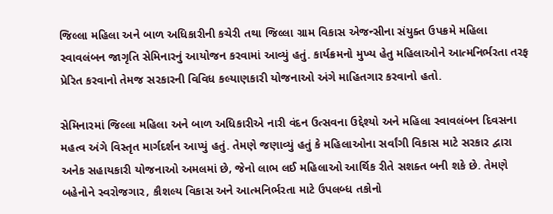જિલ્લા મહિલા અને બાળ અધિકારીની કચેરી તથા જિલ્લા ગ્રામ વિકાસ એજન્સીના સંયુક્ત ઉપક્રમે મહિલા સ્વાવલંબન જાગૃતિ સેમિનારનું આયોજન કરવામાં આવ્યું હતું. કાર્યક્રમનો મુખ્ય હેતુ મહિલાઓને આત્મનિર્ભરતા તરફ પ્રેરિત કરવાનો તેમજ સરકારની વિવિધ કલ્યાણકારી યોજનાઓ અંગે માહિતગાર કરવાનો હતો.

સેમિનારમાં જિલ્લા મહિલા અને બાળ અધિકારીએ નારી વંદન ઉત્સવના ઉદ્દેશ્યો અને મહિલા સ્વાવલંબન દિવસના મહત્વ અંગે વિસ્તૃત માર્ગદર્શન આપ્યું હતું. તેમણે જણાવ્યું હતું કે મહિલાઓના સર્વાંગી વિકાસ માટે સરકાર દ્વારા અનેક સહાયકારી યોજનાઓ અમલમાં છે, જેનો લાભ લઈ મહિલાઓ આર્થિક રીતે સશક્ત બની શકે છે. તેમણે બહેનોને સ્વરોજગાર, કૌશલ્ય વિકાસ અને આત્મનિર્ભરતા માટે ઉપલબ્ધ તકોનો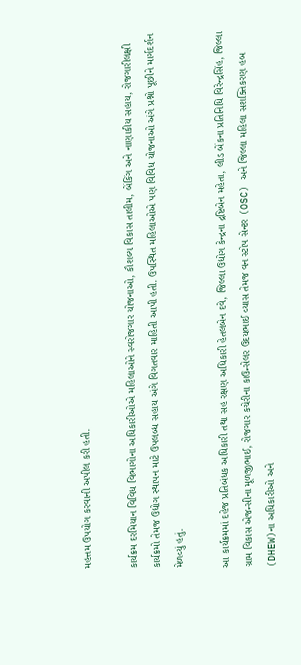મહત્તમ ઉપયોગ કરવાની અપીલ કરી હતી.

કાર્યક્રમ દરમિયાન વિવિધ વિભાગોના અધિકારીઓએ મહિલાઓને સ્વરોજગાર યોજનાઓ, કૌશલ્ય વિકાસ તાલીમ, બેંકિંગ અને નાણાકીય સહાય, રોજગારીલક્ષી કાર્યક્રમો તેમજ ઉદ્યોગ સ્થાપન માટે ઉપલબ્ધ સહાય અંગે વિગતવાર માહિતી આપી હતી. ઉપસ્થિત મહિલાઓએ પણ વિવિધ યોજનાઓ અંગે પ્રશ્નો પૂછીને માર્ગદર્શન મેળવ્યું હતું.

આ કાર્યક્રમમાં દહેજ પ્રતિબંધક અધિકારી તથા સહ રક્ષણ અધિકારી હેતલબેન દવે, જિલ્લા ઉદ્યોગ કેન્દ્રના દ્રષ્ટિબેન મહેતા, લીડ બેંકના પ્રતિનિધિ વિરેન્દ્રસિંહ, જિલ્લા ગ્રામ વિકાસ એજન્સીના મૂળજીભાઈ, રોજગાર કચેરીના કાઉન્સેલર ઉદયભાઈ વ્યાસ તેમજ વન સ્ટોપ સેન્ટર (OSC) અને જિલ્લા મહિલા સશક્તિકરણ હબ (DHEW)ના અધિકારીઓ અને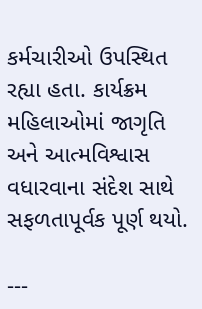કર્મચારીઓ ઉપસ્થિત રહ્યા હતા. કાર્યક્રમ મહિલાઓમાં જાગૃતિ અને આત્મવિશ્વાસ વધારવાના સંદેશ સાથે સફળતાપૂર્વક પૂર્ણ થયો.

---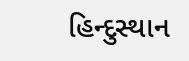હિન્દુસ્થાન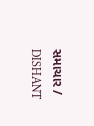સમાચાર / DISHANT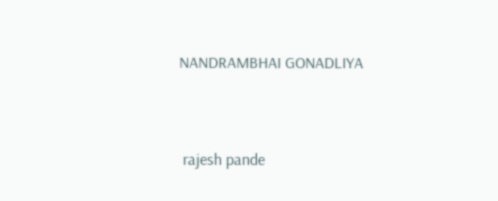NANDRAMBHAI GONADLIYA


 rajesh pande